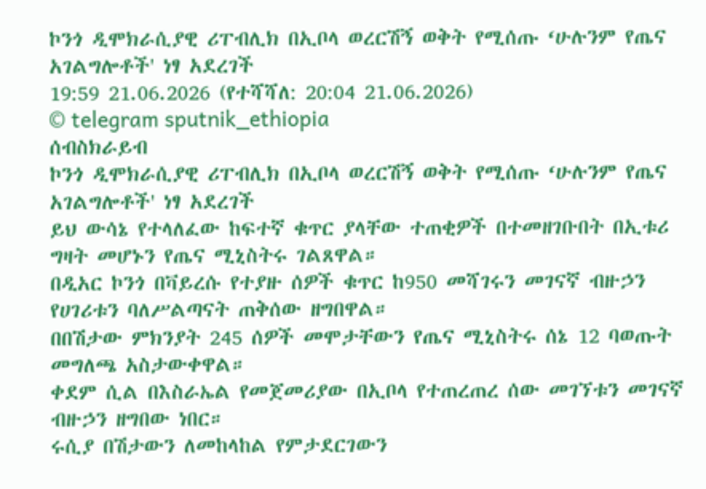ኮንጎ ዲሞክራሲያዊ ሪፐብሊክ በኢቦላ ወረርሽኝ ወቅት የሚሰጡ ‘ሁሉንም የጤና አገልግሎቶች' ነፃ አደረገች
19:59 21.06.2026 (የተሻሻለ: 20:04 21.06.2026)
© telegram sputnik_ethiopia
ሰብስክራይብ
ኮንጎ ዲሞክራሲያዊ ሪፐብሊክ በኢቦላ ወረርሽኝ ወቅት የሚሰጡ ‘ሁሉንም የጤና አገልግሎቶች' ነፃ አደረገች
ይህ ውሳኔ የተላለፈው ከፍተኛ ቁጥር ያላቸው ተጠቂዎች በተመዘገቡበት በኢቱሪ ግዛት መሆኑን የጤና ሚኒስትሩ ገልጸዋል።
በዲአር ኮንጎ በቫይረሱ የተያዙ ሰዎች ቁጥር ከ950 መሻገሩን መገናኛ ብዙኃን የሀገሪቱን ባለሥልጣናት ጠቅሰው ዘግበዋል።
በበሽታው ምክንያት 245 ሰዎች መሞታቸውን የጤና ሚኒስትሩ ሰኔ 12 ባወጡት መግለጫ አስታውቀዋል።
ቀደም ሲል በእስራኤል የመጀመሪያው በኢቦላ የተጠረጠረ ሰው መገኘቱን መገናኛ ብዙኃን ዘግበው ነበር።
ሩሲያ በሽታውን ለመከላከል የምታደርገውን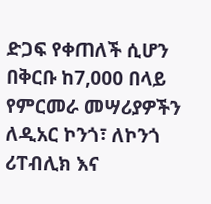ድጋፍ የቀጠለች ሲሆን በቅርቡ ከ7,000 በላይ የምርመራ መሣሪያዎችን ለዲአር ኮንጎ፣ ለኮንጎ ሪፐብሊክ እና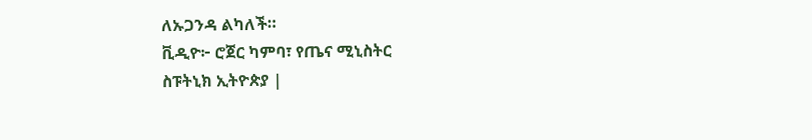ለኡጋንዳ ልካለች።
ቪዲዮ፦ ሮጀር ካምባ፣ የጤና ሚኒስትር
ስፑትኒክ ኢትዮጵያ |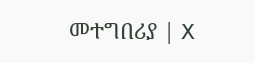መተግበሪያ | X